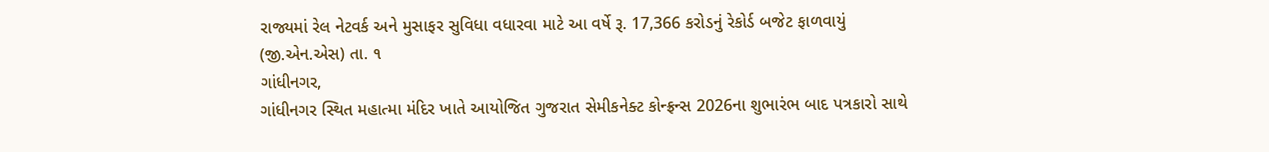રાજ્યમાં રેલ નેટવર્ક અને મુસાફર સુવિધા વધારવા માટે આ વર્ષે રૂ. 17,366 કરોડનું રેકોર્ડ બજેટ ફાળવાયું
(જી.એન.એસ) તા. ૧
ગાંધીનગર,
ગાંધીનગર સ્થિત મહાત્મા મંદિર ખાતે આયોજિત ગુજરાત સેમીકનેક્ટ કોન્ફ્રન્સ 2026ના શુભારંભ બાદ પત્રકારો સાથે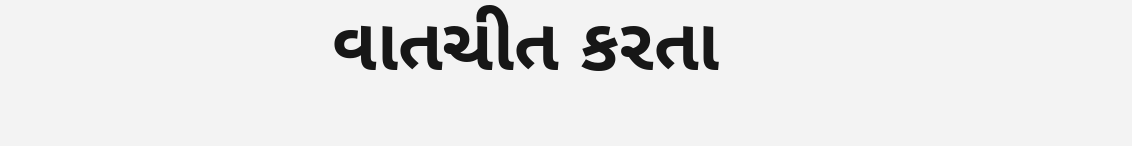વાતચીત કરતા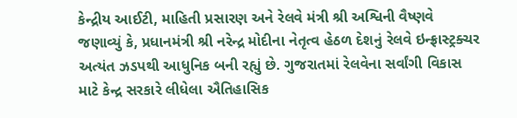કેન્દ્રીય આઈટી, માહિતી પ્રસારણ અને રેલવે મંત્રી શ્રી અશ્વિની વૈષ્ણવે જણાવ્યું કે, પ્રધાનમંત્રી શ્રી નરેન્દ્ર મોદીના નેતૃત્વ હેઠળ દેશનું રેલવે ઇન્ફ્રાસ્ટ્રક્ચર અત્યંત ઝડપથી આધુનિક બની રહ્યું છે. ગુજરાતમાં રેલવેના સર્વાંગી વિકાસ માટે કેન્દ્ર સરકારે લીધેલા ઐતિહાસિક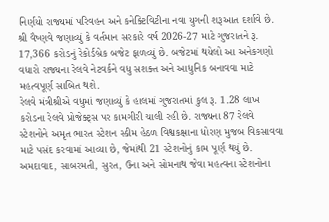નિર્ણયો રાજ્યમાં પરિવહન અને કનેક્ટિવિટીના નવા યુગની શરૂઆત દર્શાવે છે.
શ્રી વૈષ્ણવે જણાવ્યું કે વર્તમાન સરકારે વર્ષ 2026-27 માટે ગુજરાતને રૂ. 17,366 કરોડનું રેકોર્ડબ્રેક બજેટ ફાળવ્યું છે. બજેટમાં થયેલો આ અનેકગણો વધારો રાજ્યના રેલવે નેટવર્કને વધુ સશક્ત અને આધુનિક બનાવવા માટે મહત્વપૂર્ણ સાબિત થશે.
રેલવે મંત્રીશ્રીએ વધુમાં જણાવ્યું કે હાલમાં ગુજરાતમાં કુલ રૂ. 1.28 લાખ કરોડના રેલવે પ્રોજેક્ટ્સ પર કામગીરી ચાલી રહી છે. રાજ્યના 87 રેલવે સ્ટેશનોને અમૃત ભારત સ્ટેશન સ્કીમ હેઠળ વિશ્વકક્ષાના ધોરણ મુજબ વિકસાવવા માટે પસંદ કરવામાં આવ્યા છે, જેમાંથી 21 સ્ટેશનોનું કામ પૂર્ણ થયું છે.
અમદાવાદ, સાબરમતી, સુરત, ઉના અને સોમનાથ જેવા મહત્વના સ્ટેશનોના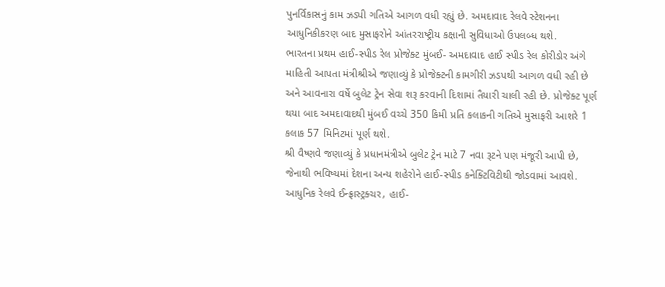પુનર્વિકાસનું કામ ઝડપી ગતિએ આગળ વધી રહ્યું છે. અમદાવાદ રેલવે સ્ટેશનના આધુનિકીકરણ બાદ મુસાફરોને આંતરરાષ્ટ્રીય કક્ષાની સુવિધાઓ ઉપલબ્ધ થશે.
ભારતના પ્રથમ હાઈ-સ્પીડ રેલ પ્રોજેક્ટ મુંબઈ- અમદાવાદ હાઈ સ્પીડ રેલ કોરીડોર અંગે માહિતી આપતા મંત્રીશ્રીએ જણાવ્યું કે પ્રોજેક્ટની કામગીરી ઝડપથી આગળ વધી રહી છે અને આવનારા વર્ષે બુલેટ ટ્રેન સેવા શરૂ કરવાની દિશામાં તૈયારી ચાલી રહી છે. પ્રોજેક્ટ પૂર્ણ થયા બાદ અમદાવાદથી મુંબઈ વચ્ચે 350 કિમી પ્રતિ કલાકની ગતિએ મુસાફરી આશરે 1 કલાક 57 મિનિટમાં પૂર્ણ થશે.
શ્રી વૈષ્ણવે જણાવ્યું કે પ્રધાનમંત્રીએ બુલેટ ટ્રેન માટે 7 નવા રૂટને પણ મંજૂરી આપી છે, જેનાથી ભવિષ્યમાં દેશના અન્ય શહેરોને હાઈ-સ્પીડ કનેક્ટિવિટીથી જોડવામાં આવશે.
આધુનિક રેલવે ઈન્ફ્રાસ્ટ્રક્ચર, હાઈ-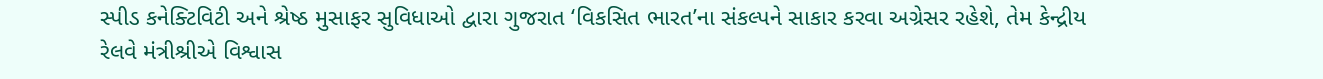સ્પીડ કનેક્ટિવિટી અને શ્રેષ્ઠ મુસાફર સુવિધાઓ દ્વારા ગુજરાત ‘વિકસિત ભારત’ના સંકલ્પને સાકાર કરવા અગ્રેસર રહેશે, તેમ કેન્દ્રીય રેલવે મંત્રીશ્રીએ વિશ્વાસ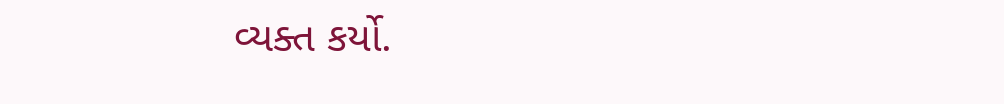વ્યક્ત કર્યો.